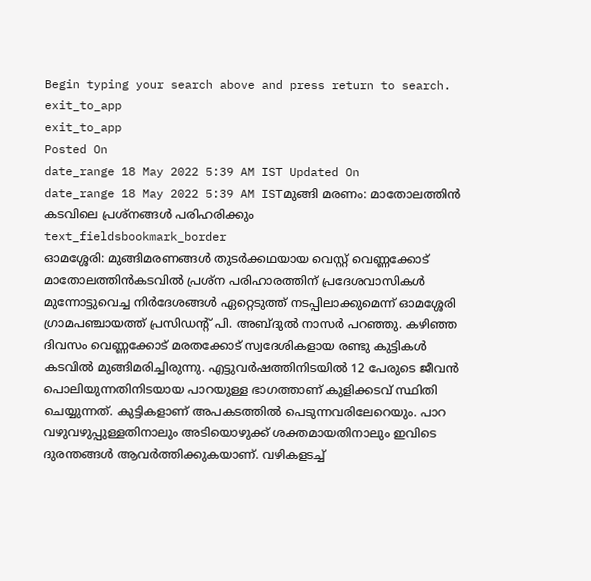Begin typing your search above and press return to search.
exit_to_app
exit_to_app
Posted On
date_range 18 May 2022 5:39 AM IST Updated On
date_range 18 May 2022 5:39 AM ISTമുങ്ങി മരണം: മാതോലത്തിൻ കടവിലെ പ്രശ്നങ്ങൾ പരിഹരിക്കും
text_fieldsbookmark_border
ഓമശ്ശേരി: മുങ്ങിമരണങ്ങൾ തുടർക്കഥയായ വെസ്റ്റ് വെണ്ണക്കോട് മാതോലത്തിൻകടവിൽ പ്രശ്ന പരിഹാരത്തിന് പ്രദേശവാസികൾ മുന്നോട്ടുവെച്ച നിർദേശങ്ങൾ ഏറ്റെടുത്ത് നടപ്പിലാക്കുമെന്ന് ഓമശ്ശേരി ഗ്രാമപഞ്ചായത്ത് പ്രസിഡന്റ് പി. അബ്ദുൽ നാസർ പറഞ്ഞു. കഴിഞ്ഞ ദിവസം വെണ്ണക്കോട് മരതക്കോട് സ്വദേശികളായ രണ്ടു കുട്ടികൾ കടവിൽ മുങ്ങിമരിച്ചിരുന്നു. എട്ടുവർഷത്തിനിടയിൽ 12 പേരുടെ ജീവൻ പൊലിയുന്നതിനിടയായ പാറയുള്ള ഭാഗത്താണ് കുളിക്കടവ് സ്ഥിതി ചെയ്യുന്നത്. കുട്ടികളാണ് അപകടത്തിൽ പെടുന്നവരിലേറെയും. പാറ വഴുവഴുപ്പുള്ളതിനാലും അടിയൊഴുക്ക് ശക്തമായതിനാലും ഇവിടെ ദുരന്തങ്ങൾ ആവർത്തിക്കുകയാണ്. വഴികളടച്ച്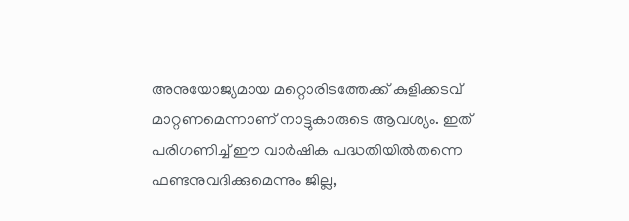അനുയോജ്യമായ മറ്റൊരിടത്തേക്ക് കുളിക്കടവ് മാറ്റണമെന്നാണ് നാട്ടുകാരുടെ ആവശ്യം. ഇത് പരിഗണിച്ച് ഈ വാർഷിക പദ്ധതിയിൽതന്നെ ഫണ്ടനുവദിക്കുമെന്നും ജില്ല,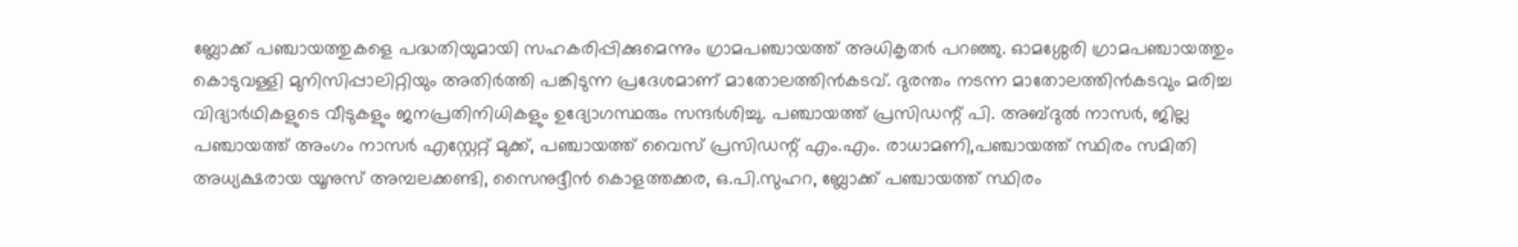ബ്ലോക്ക് പഞ്ചായത്തുകളെ പദ്ധതിയുമായി സഹകരിപ്പിക്കുമെന്നും ഗ്രാമപഞ്ചായത്ത് അധികൃതർ പറഞ്ഞു. ഓമശ്ശേരി ഗ്രാമപഞ്ചായത്തും കൊടുവള്ളി മുനിസിപ്പാലിറ്റിയും അതിർത്തി പങ്കിടുന്ന പ്രദേശമാണ് മാതോലത്തിൻകടവ്. ദുരന്തം നടന്ന മാതോലത്തിൻകടവും മരിച്ച വിദ്യാർഥികളുടെ വീടുകളും ജനപ്രതിനിധികളും ഉദ്യോഗസ്ഥരും സന്ദർശിച്ചു. പഞ്ചായത്ത് പ്രസിഡന്റ് പി. അബ്ദുൽ നാസർ, ജില്ല പഞ്ചായത്ത് അംഗം നാസർ എസ്റ്റേറ്റ് മുക്ക്, പഞ്ചായത്ത് വൈസ് പ്രസിഡന്റ് എം.എം. രാധാമണി,പഞ്ചായത്ത് സ്ഥിരം സമിതി അധ്യക്ഷരായ യൂനുസ് അമ്പലക്കണ്ടി, സൈനുദ്ദീൻ കൊളത്തക്കര, ഒ.പി.സുഹറ, ബ്ലോക്ക് പഞ്ചായത്ത് സ്ഥിരം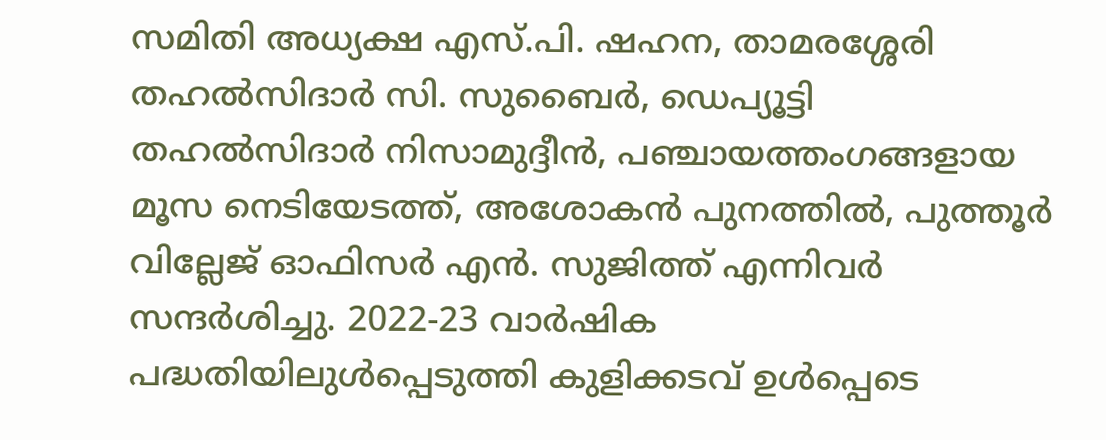സമിതി അധ്യക്ഷ എസ്.പി. ഷഹന, താമരശ്ശേരി തഹൽസിദാർ സി. സുബൈർ, ഡെപ്യൂട്ടി തഹൽസിദാർ നിസാമുദ്ദീൻ, പഞ്ചായത്തംഗങ്ങളായ മൂസ നെടിയേടത്ത്, അശോകൻ പുനത്തിൽ, പുത്തൂർ വില്ലേജ് ഓഫിസർ എൻ. സുജിത്ത് എന്നിവർ സന്ദർശിച്ചു. 2022-23 വാർഷിക പദ്ധതിയിലുൾപ്പെടുത്തി കുളിക്കടവ് ഉൾപ്പെടെ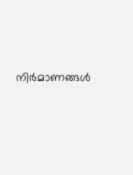നിർമാണങ്ങൾ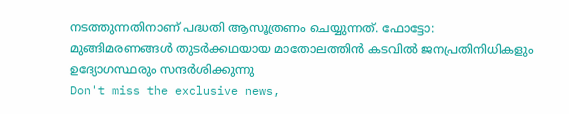നടത്തുന്നതിനാണ് പദ്ധതി ആസൂത്രണം ചെയ്യുന്നത്. ഫോട്ടോ: മുങ്ങിമരണങ്ങൾ തുടർക്കഥയായ മാതോലത്തിൻ കടവിൽ ജനപ്രതിനിധികളും ഉദ്യോഗസ്ഥരും സന്ദർശിക്കുന്നു
Don't miss the exclusive news,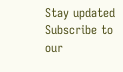Stay updated
Subscribe to our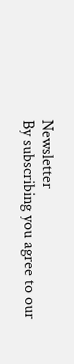Newsletter
By subscribing you agree to our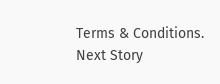Terms & Conditions.
Next Story